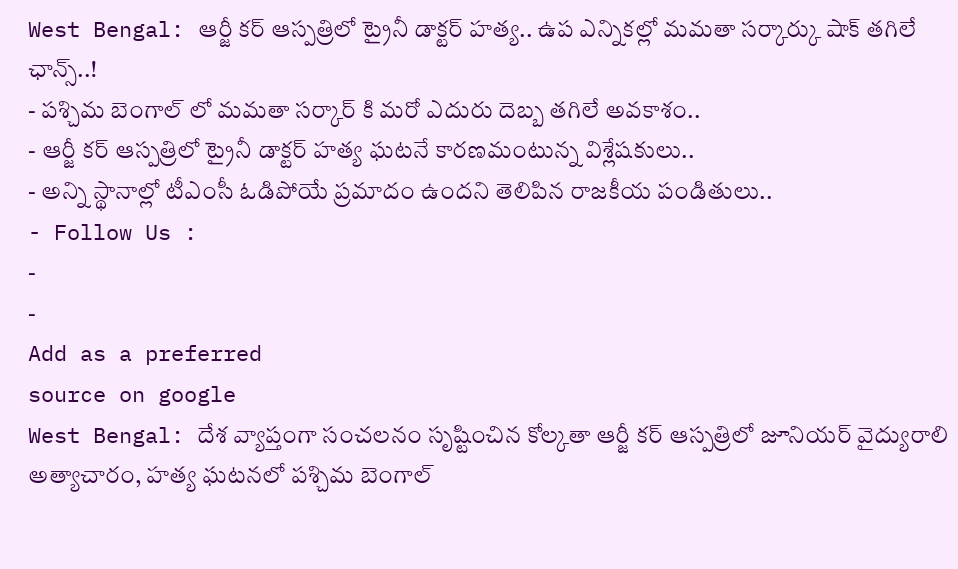West Bengal: ఆర్జీ కర్ ఆస్పత్రిలో ట్రైనీ డాక్టర్ హత్య.. ఉప ఎన్నికల్లో మమతా సర్కార్కు షాక్ తగిలే ఛాన్స్..!
- పశ్చిమ బెంగాల్ లో మమతా సర్కార్ కి మరో ఎదురు దెబ్బ తగిలే అవకాశం..
- ఆర్జీ కర్ ఆస్పత్రిలో ట్రైనీ డాక్టర్ హత్య ఘటనే కారణమంటున్న విశ్లేషకులు..
- అన్ని స్థానాల్లో టీఎంసీ ఓడిపోయే ప్రమాదం ఉందని తెలిపిన రాజకీయ పండితులు..
- Follow Us :
-
-
Add as a preferred
source on google
West Bengal: దేశ వ్యాప్తంగా సంచలనం సృష్టించిన కోల్కతా ఆర్జీ కర్ ఆస్పత్రిలో జూనియర్ వైద్యురాలి అత్యాచారం, హత్య ఘటనలో పశ్చిమ బెంగాల్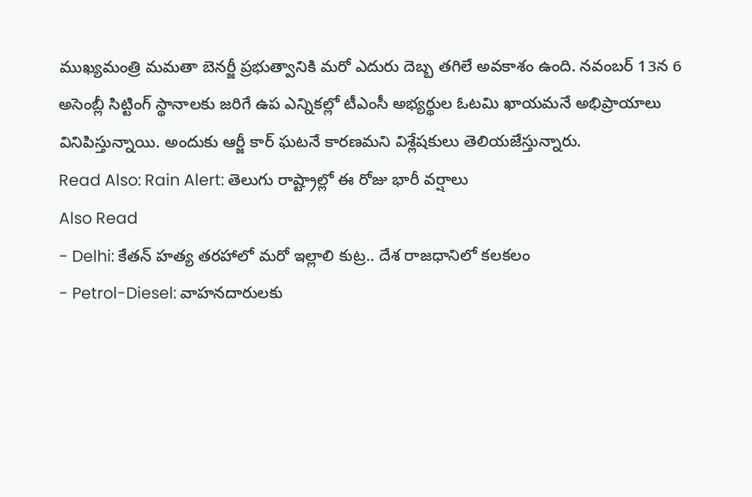ముఖ్యమంత్రి మమతా బెనర్జీ ప్రభుత్వానికి మరో ఎదురు దెబ్బ తగిలే అవకాశం ఉంది. నవంబర్ 13న 6 అసెంబ్లీ సిట్టింగ్ స్థానాలకు జరిగే ఉప ఎన్నికల్లో టీఎంసీ అభ్యర్థుల ఓటమి ఖాయమనే అభిప్రాయాలు వినిపిస్తున్నాయి. అందుకు ఆర్జీ కార్ ఘటనే కారణమని విశ్లేషకులు తెలియజేస్తున్నారు.
Read Also: Rain Alert: తెలుగు రాష్ట్రాల్లో ఈ రోజు భారీ వర్షాలు
Also Read
- Delhi: కేతన్ హత్య తరహాలో మరో ఇల్లాలి కుట్ర.. దేశ రాజధానిలో కలకలం
- Petrol-Diesel: వాహనదారులకు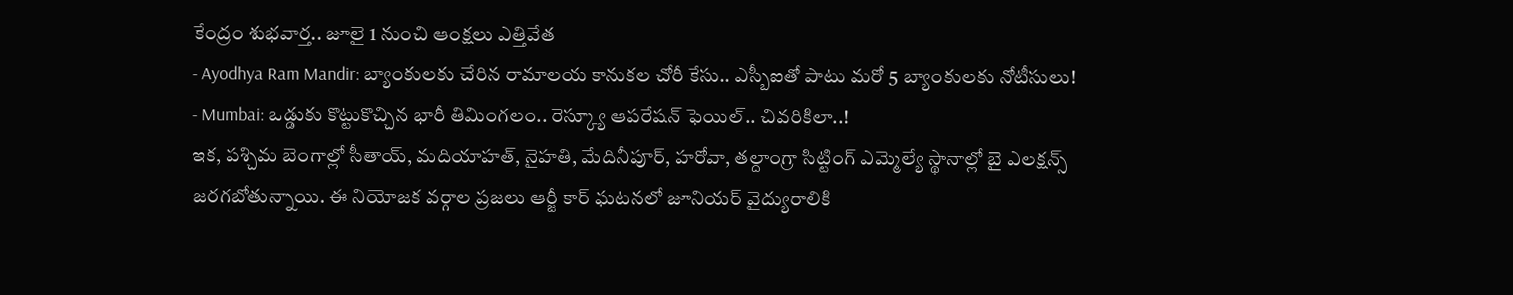కేంద్రం శుభవార్త.. జూలై 1 నుంచి ఆంక్షలు ఎత్తివేత
- Ayodhya Ram Mandir: బ్యాంకులకు చేరిన రామాలయ కానుకల చోరీ కేసు.. ఎస్బీఐతో పాటు మరో 5 బ్యాంకులకు నోటీసులు!
- Mumbai: ఒడ్డుకు కొట్టుకొచ్చిన భారీ తిమింగలం.. రెస్క్యూ ఆపరేషన్ ఫెయిల్.. చివరికిలా..!
ఇక, పశ్చిమ బెంగాల్లో సీతాయ్, మదియాహత్, నైహతి, మేదినీపూర్, హరోవా, తల్దాంగ్రా సిట్టింగ్ ఎమ్మెల్యే స్థానాల్లో బై ఎలక్షన్స్ జరగబోతున్నాయి. ఈ నియోజక వర్గాల ప్రజలు ఆర్జీ కార్ ఘటనలో జూనియర్ వైద్యురాలికి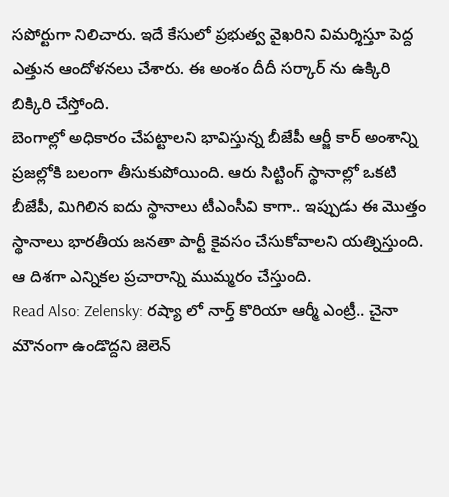సపోర్టుగా నిలిచారు. ఇదే కేసులో ప్రభుత్వ వైఖరిని విమర్శిస్తూ పెద్ద ఎత్తున ఆందోళనలు చేశారు. ఈ అంశం దీదీ సర్కార్ ను ఉక్కిరి బిక్కిరి చేస్తోంది.
బెంగాల్లో అధికారం చేపట్టాలని భావిస్తున్న బీజేపీ ఆర్జీ కార్ అంశాన్ని ప్రజల్లోకి బలంగా తీసుకుపోయింది. ఆరు సిట్టింగ్ స్థానాల్లో ఒకటి బీజేపీ, మిగిలిన ఐదు స్థానాలు టీఎంసీవి కాగా.. ఇప్పుడు ఈ మొత్తం స్థానాలు భారతీయ జనతా పార్టీ కైవసం చేసుకోవాలని యత్నిస్తుంది. ఆ దిశగా ఎన్నికల ప్రచారాన్ని ముమ్మరం చేస్తుంది.
Read Also: Zelensky: రష్యా లో నార్త్ కొరియా ఆర్మీ ఎంట్రీ.. చైనా మౌనంగా ఉండొద్దని జెలెన్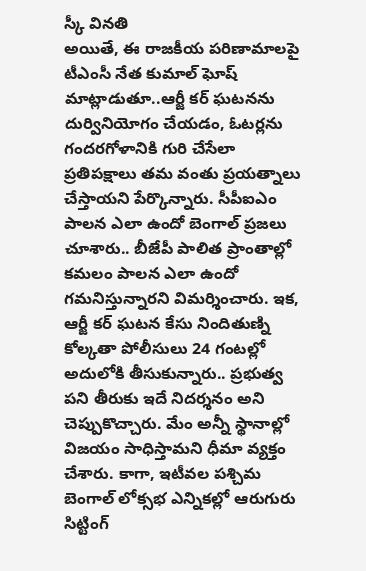స్కీ వినతి
అయితే, ఈ రాజకీయ పరిణామాలపై టీఎంసీ నేత కుమాల్ ఘోష్ మాట్లాడుతూ..ఆర్జీ కర్ ఘటనను దుర్వినియోగం చేయడం, ఓటర్లను గందరగోళానికి గురి చేసేలా ప్రతిపక్షాలు తమ వంతు ప్రయత్నాలు చేస్తాయని పేర్కొన్నారు. సీపీఐఎం పాలన ఎలా ఉందో బెంగాల్ ప్రజలు చూశారు.. బీజేపీ పాలిత ప్రాంతాల్లో కమలం పాలన ఎలా ఉందో గమనిస్తున్నారని విమర్శించారు. ఇక, ఆర్జీ కర్ ఘటన కేసు నిందితుణ్ని కోల్కతా పోలీసులు 24 గంటల్లో అదులోకి తీసుకున్నారు.. ప్రభుత్వ పని తీరుకు ఇదే నిదర్శనం అని చెప్పుకొచ్చారు. మేం అన్నీ స్థానాల్లో విజయం సాధిస్తామని ధీమా వ్యక్తం చేశారు. కాగా, ఇటీవల పశ్చిమ బెంగాల్ లోక్సభ ఎన్నికల్లో ఆరుగురు సిట్టింగ్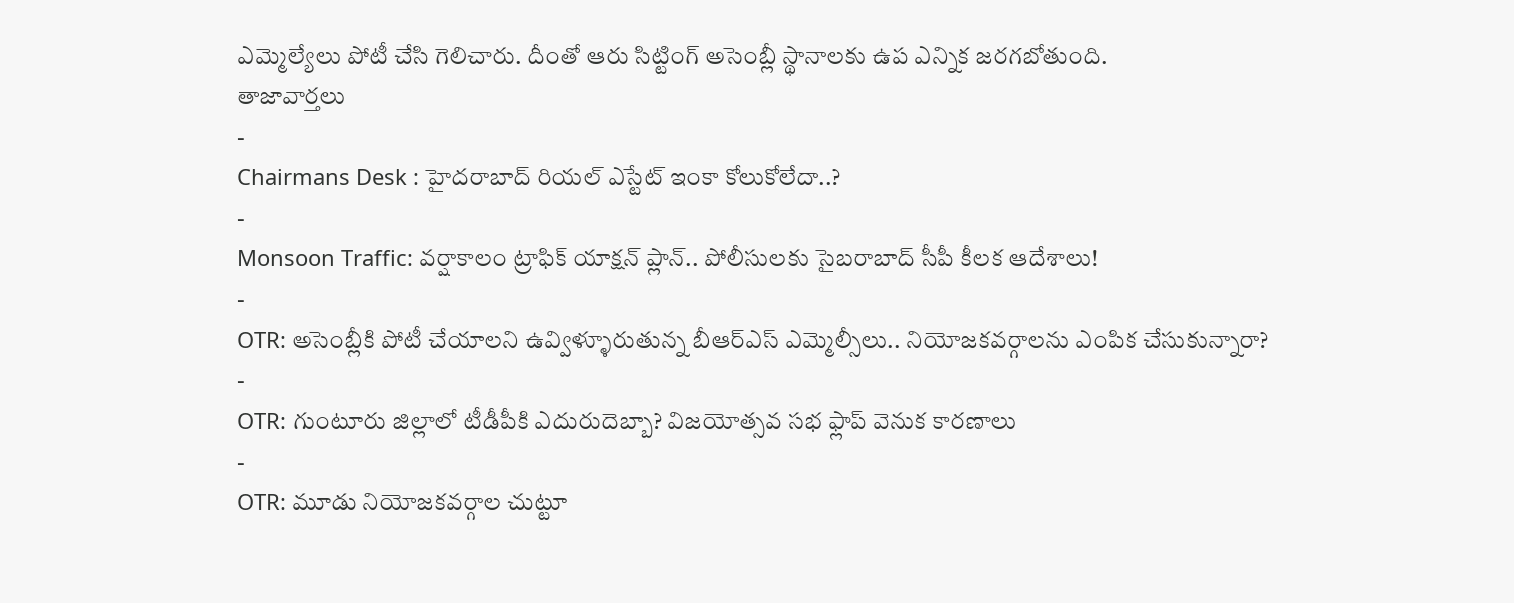ఎమ్మెల్యేలు పోటీ చేసి గెలిచారు. దీంతో ఆరు సిట్టింగ్ అసెంబ్లీ స్థానాలకు ఉప ఎన్నిక జరగబోతుంది.
తాజావార్తలు
-
Chairmans Desk : హైదరాబాద్ రియల్ ఎస్టేట్ ఇంకా కోలుకోలేదా..?
-
Monsoon Traffic: వర్షాకాలం ట్రాఫిక్ యాక్షన్ ప్లాన్.. పోలీసులకు సైబరాబాద్ సీపీ కీలక ఆదేశాలు!
-
OTR: అసెంబ్లీకి పోటీ చేయాలని ఉవ్విళ్ళూరుతున్న బీఆర్ఎస్ ఎమ్మెల్సీలు.. నియోజకవర్గాలను ఎంపిక చేసుకున్నారా?
-
OTR: గుంటూరు జిల్లాలో టీడీపీకి ఎదురుదెబ్బా? విజయోత్సవ సభ ఫ్లాప్ వెనుక కారణాలు
-
OTR: మూడు నియోజకవర్గాల చుట్టూ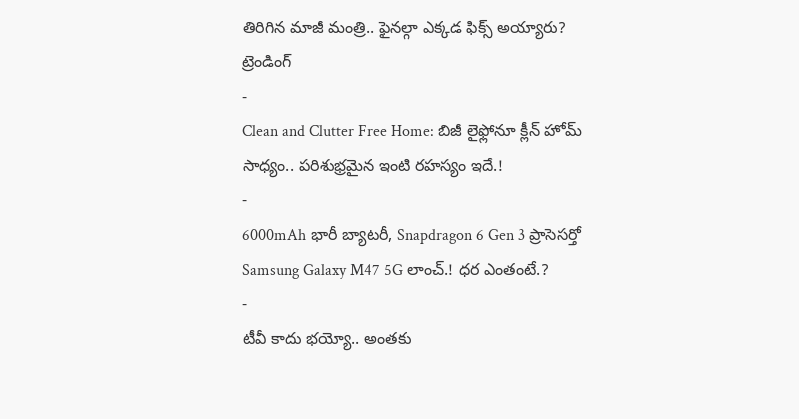తిరిగిన మాజీ మంత్రి.. ఫైనల్గా ఎక్కడ ఫిక్స్ అయ్యారు?
ట్రెండింగ్
-
Clean and Clutter Free Home: బిజీ లైఫ్లోనూ క్లీన్ హోమ్ సాధ్యం.. పరిశుభ్రమైన ఇంటి రహస్యం ఇదే.!
-
6000mAh భారీ బ్యాటరీ, Snapdragon 6 Gen 3 ప్రాసెసర్తో Samsung Galaxy M47 5G లాంచ్.! ధర ఎంతంటే.?
-
టీవీ కాదు భయ్యో.. అంతకు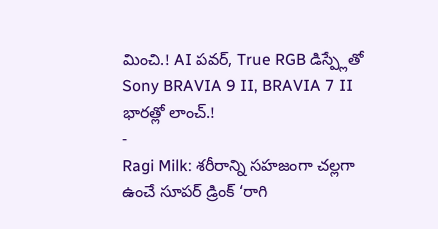మించి.! AI పవర్, True RGB డిస్ప్లేతో Sony BRAVIA 9 II, BRAVIA 7 II భారత్లో లాంచ్.!
-
Ragi Milk: శరీరాన్ని సహజంగా చల్లగా ఉంచే సూపర్ డ్రింక్ ‘రాగి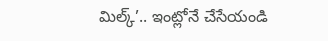మిల్క్’.. ఇంట్లోనే చేసేయండి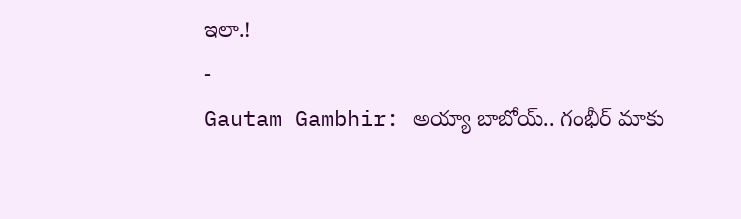ఇలా.!
-
Gautam Gambhir: అయ్యా బాబోయ్.. గంభీర్ మాకు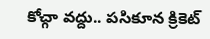కోచ్గా వద్దు.. పసికూన క్రికెట్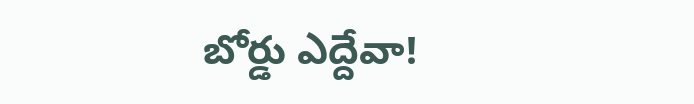బోర్డు ఎద్దేవా!